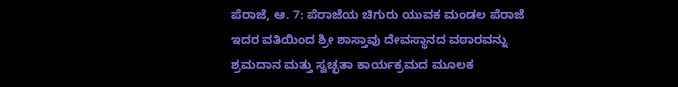ಪೆರಾಜೆ, ಆ. 7: ಪೆರಾಜೆಯ ಚಿಗುರು ಯುವಕ ಮಂಡಲ ಪೆರಾಜೆ ಇದರ ವತಿಯಿಂದ ಶ್ರೀ ಶಾಸ್ತಾವು ದೇವಸ್ಥಾನದ ವಠಾರವನ್ನು ಶ್ರಮದಾನ ಮತ್ತು ಸ್ವಚ್ಛತಾ ಕಾರ್ಯಕ್ರಮದ ಮೂಲಕ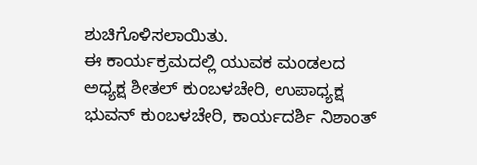ಶುಚಿಗೊಳಿಸಲಾಯಿತು.
ಈ ಕಾರ್ಯಕ್ರಮದಲ್ಲಿ ಯುವಕ ಮಂಡಲದ ಅಧ್ಯಕ್ಷ ಶೀತಲ್ ಕುಂಬಳಚೇರಿ, ಉಪಾಧ್ಯಕ್ಷ ಭುವನ್ ಕುಂಬಳಚೇರಿ, ಕಾರ್ಯದರ್ಶಿ ನಿಶಾಂತ್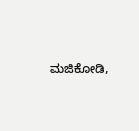ಮಜಿಕೋಡಿ,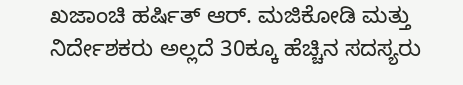ಖಜಾಂಚಿ ಹರ್ಷಿತ್ ಆರ್. ಮಜಿಕೋಡಿ ಮತ್ತು ನಿರ್ದೇಶಕರು ಅಲ್ಲದೆ 30ಕ್ಕೂ ಹೆಚ್ಚಿನ ಸದಸ್ಯರು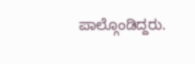ಪಾಲ್ಗೊಂಡಿದ್ದರು.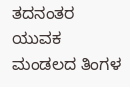ತದನಂತರ ಯುವಕ ಮಂಡಲದ ತಿಂಗಳ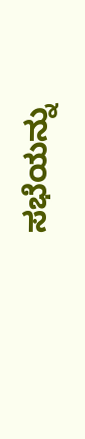ಸಭೆಯನ್ನು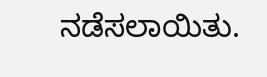ನಡೆಸಲಾಯಿತು.